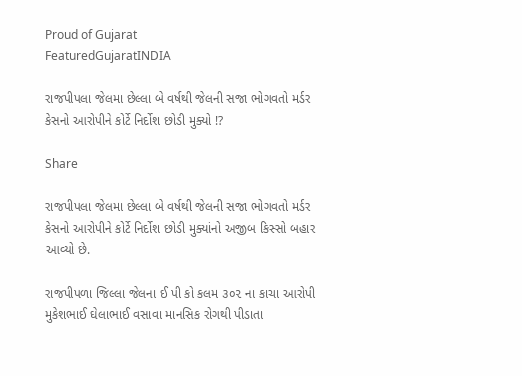Proud of Gujarat
FeaturedGujaratINDIA

રાજપીપલા જેલમા છેલ્લા બે વર્ષથી જેલની સજા ભોગવતો મર્ડર કેસનો આરોપીને કોર્ટે નિર્દોશ છોડી મુક્યો !?

Share

રાજપીપલા જેલમા છેલ્લા બે વર્ષથી જેલની સજા ભોગવતો મર્ડર કેસનો આરોપીને કોર્ટે નિર્દોશ છોડી મુક્યાંનો અજીબ કિસ્સો બહાર આવ્યો છે.

રાજપીપળા જિલ્લા જેલના ઈ પી કો કલમ ૩૦૨ ના કાચા આરોપી મુકેશભાઈ ઘેલાભાઈ વસાવા માનસિક રોગથી પીડાતા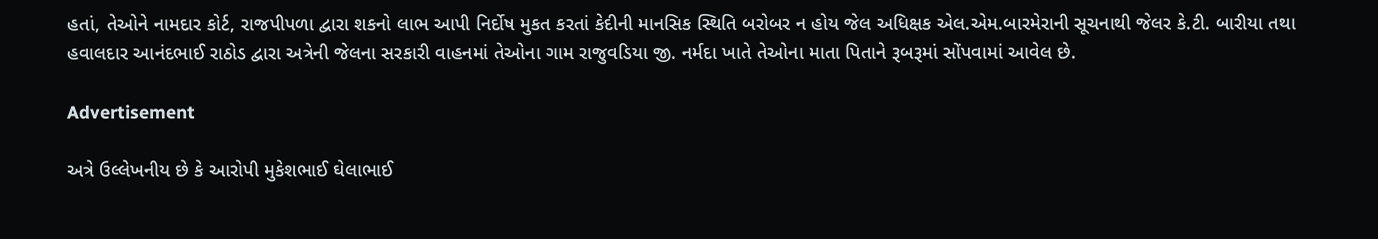હતાં, તેઓને નામદાર કોર્ટ, રાજપીપળા દ્વારા શકનો લાભ આપી નિર્દોષ મુકત કરતાં કેદીની માનસિક સ્થિતિ બરોબર ન હોય જેલ અધિક્ષક એલ.એમ.બારમેરાની સૂચનાથી જેલર કે.ટી. બારીયા તથા હવાલદાર આનંદભાઈ રાઠોડ દ્વારા અત્રેની જેલના સરકારી વાહનમાં તેઓના ગામ રાજુવડિયા જી. નર્મદા ખાતે તેઓના માતા પિતાને રૂબરૂમાં સોંપવામાં આવેલ છે.

Advertisement

અત્રે ઉલ્લેખનીય છે કે આરોપી મુકેશભાઈ ઘેલાભાઈ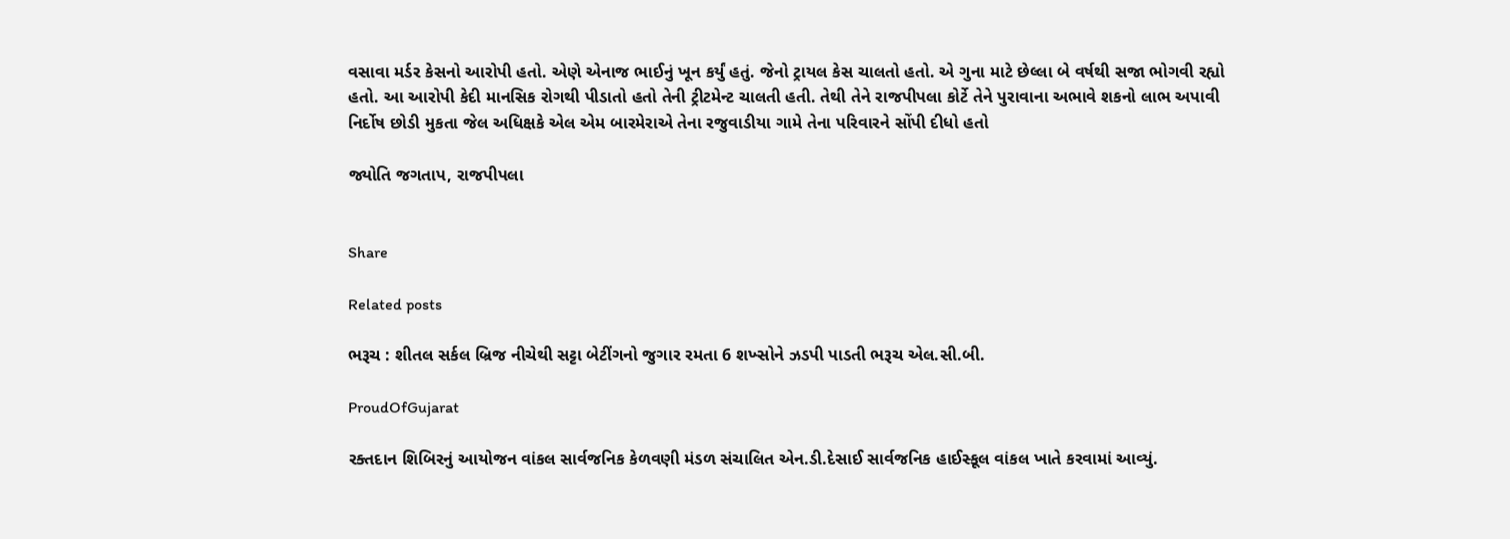વસાવા મર્ડર કેસનો આરોપી હતો. એણે એનાજ ભાઈનું ખૂન કર્યું હતું. જેનો ટ્રાયલ કેસ ચાલતો હતો. એ ગુના માટે છેલ્લા બે વર્ષથી સજા ભોગવી રહ્યો હતો. આ આરોપી કેદી માનસિક રોગથી પીડાતો હતો તેની ટ્રીટમેન્ટ ચાલતી હતી. તેથી તેને રાજપીપલા કોર્ટે તેને પુરાવાના અભાવે શકનો લાભ અપાવી નિર્દોષ છોડી મુકતા જેલ અધિક્ષકે એલ એમ બારમેરાએ તેના રજુવાડીયા ગામે તેના પરિવારને સોંપી દીધો હતો

જ્યોતિ જગતાપ, રાજપીપલા


Share

Related posts

ભરૂચ : શીતલ સર્કલ બ્રિજ નીચેથી સટ્ટા બેટીંગનો જુગાર રમતા 6 શખ્સોને ઝડપી પાડતી ભરૂચ એલ.સી.બી.

ProudOfGujarat

રક્તદાન શિબિરનું આયોજન વાંકલ સાર્વજનિક કેળવણી મંડળ સંચાલિત એન.ડી.દેસાઈ સાર્વજનિક હાઈસ્કૂલ વાંકલ ખાતે કરવામાં આવ્યું.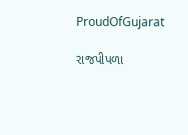ProudOfGujarat

રાજપીપળા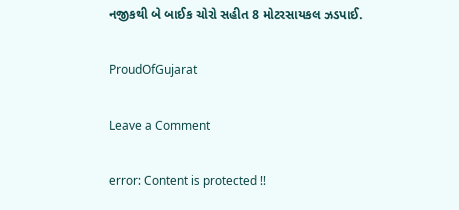નજીકથી બે બાઈક ચોરો સહીત 8 મોટરસાયકલ ઝડપાઈ.

ProudOfGujarat

Leave a Comment

error: Content is protected !!